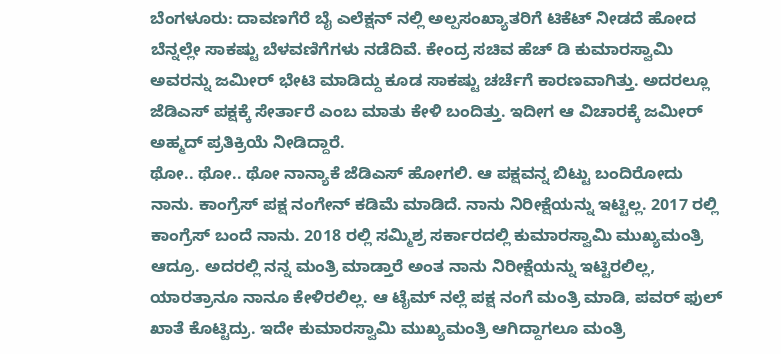ಬೆಂಗಳೂರು: ದಾವಣಗೆರೆ ಬೈ ಎಲೆಕ್ಷನ್ ನಲ್ಲಿ ಅಲ್ಪಸಂಖ್ಯಾತರಿಗೆ ಟಿಕೆಟ್ ನೀಡದೆ ಹೋದ ಬೆನ್ನಲ್ಲೇ ಸಾಕಷ್ಟು ಬೆಳವಣಿಗೆಗಳು ನಡೆದಿವೆ. ಕೇಂದ್ರ ಸಚಿವ ಹೆಚ್ ಡಿ ಕುಮಾರಸ್ವಾಮಿ ಅವರನ್ನು ಜಮೀರ್ ಭೇಟಿ ಮಾಡಿದ್ದು ಕೂಡ ಸಾಕಷ್ಟು ಚರ್ಚೆಗೆ ಕಾರಣವಾಗಿತ್ತು. ಅದರಲ್ಲೂ ಜೆಡಿಎಸ್ ಪಕ್ಷಕ್ಕೆ ಸೇರ್ತಾರೆ ಎಂಬ ಮಾತು ಕೇಳಿ ಬಂದಿತ್ತು. ಇದೀಗ ಆ ವಿಚಾರಕ್ಕೆ ಜಮೀರ್ ಅಹ್ಮದ್ ಪ್ರತಿಕ್ರಿಯೆ ನೀಡಿದ್ದಾರೆ.
ಥೋ.. ಥೋ.. ಥೋ ನಾನ್ಯಾಕೆ ಜೆಡಿಎಸ್ ಹೋಗಲಿ. ಆ ಪಕ್ಷವನ್ನ ಬಿಟ್ಟು ಬಂದಿರೋದು ನಾನು. ಕಾಂಗ್ರೆಸ್ ಪಕ್ಷ ನಂಗೇನ್ ಕಡಿಮೆ ಮಾಡಿದೆ. ನಾನು ನಿರೀಕ್ಷೆಯನ್ನು ಇಟ್ಟಿಲ್ಲ. 2017 ರಲ್ಲಿ ಕಾಂಗ್ರೆಸ್ ಬಂದೆ ನಾನು. 2018 ರಲ್ಲಿ ಸಮ್ಮಿಶ್ರ ಸರ್ಕಾರದಲ್ಲಿ ಕುಮಾರಸ್ವಾಮಿ ಮುಖ್ಯಮಂತ್ರಿ ಆದ್ರೂ. ಅದರಲ್ಲಿ ನನ್ನ ಮಂತ್ರಿ ಮಾಡ್ತಾರೆ ಅಂತ ನಾನು ನಿರೀಕ್ಷೆಯನ್ನು ಇಟ್ಟಿರಲಿಲ್ಲ, ಯಾರತ್ರಾನೂ ನಾನೂ ಕೇಳಿರಲಿಲ್ಲ. ಆ ಟೈಮ್ ನಲ್ಲೆ ಪಕ್ಷ ನಂಗೆ ಮಂತ್ರಿ ಮಾಡಿ, ಪವರ್ ಫುಲ್ ಖಾತೆ ಕೊಟ್ಟಿದ್ರು. ಇದೇ ಕುಮಾರಸ್ವಾಮಿ ಮುಖ್ಯಮಂತ್ರಿ ಆಗಿದ್ದಾಗಲೂ ಮಂತ್ರಿ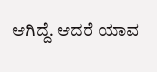ಆಗಿದ್ದೆ. ಆದರೆ ಯಾವ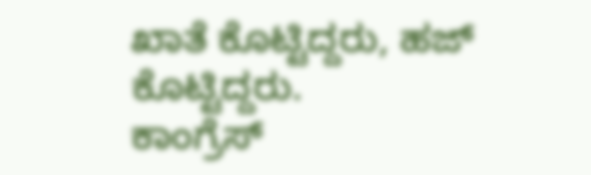ಖಾತೆ ಕೊಟ್ಟಿದ್ದರು, ಹಜ್ ಕೊಟ್ಟಿದ್ದರು.
ಕಾಂಗ್ರೆಸ್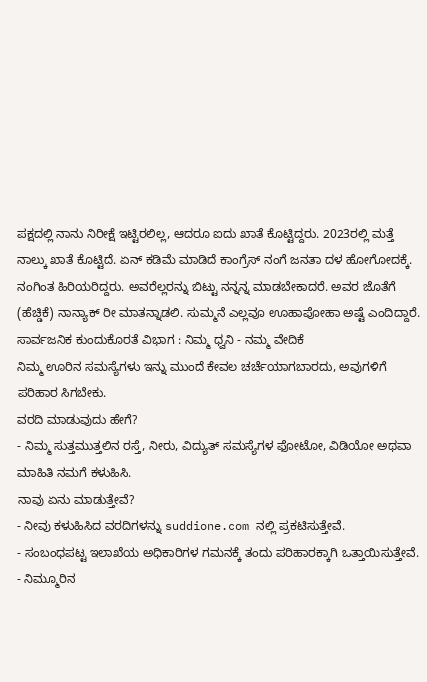ಪಕ್ಷದಲ್ಲಿ ನಾನು ನಿರೀಕ್ಷೆ ಇಟ್ಟಿರಲಿಲ್ಲ, ಆದರೂ ಐದು ಖಾತೆ ಕೊಟ್ಟಿದ್ದರು. 2023ರಲ್ಲಿ ಮತ್ತೆ ನಾಲ್ಕು ಖಾತೆ ಕೊಟ್ಟಿದೆ. ಏನ್ ಕಡಿಮೆ ಮಾಡಿದೆ ಕಾಂಗ್ರೆಸ್ ನಂಗೆ ಜನತಾ ದಳ ಹೋಗೋದಕ್ಕೆ. ನಂಗಿಂತ ಹಿರಿಯರಿದ್ದರು. ಅವರೆಲ್ಲರನ್ನು ಬಿಟ್ಟು ನನ್ನನ್ನ ಮಾಡಬೇಕಾದರೆ. ಅವರ ಜೊತೆಗೆ (ಹೆಚ್ಡಿಕೆ) ನಾನ್ಯಾಕ್ ರೀ ಮಾತನ್ನಾಡಲಿ. ಸುಮ್ಮನೆ ಎಲ್ಲವೂ ಊಹಾಪೋಹಾ ಅಷ್ಟೆ ಎಂದಿದ್ದಾರೆ.
ಸಾರ್ವಜನಿಕ ಕುಂದುಕೊರತೆ ವಿಭಾಗ : ನಿಮ್ಮ ಧ್ವನಿ - ನಮ್ಮ ವೇದಿಕೆ
ನಿಮ್ಮ ಊರಿನ ಸಮಸ್ಯೆಗಳು ಇನ್ನು ಮುಂದೆ ಕೇವಲ ಚರ್ಚೆಯಾಗಬಾರದು, ಅವುಗಳಿಗೆ ಪರಿಹಾರ ಸಿಗಬೇಕು.
ವರದಿ ಮಾಡುವುದು ಹೇಗೆ?
- ನಿಮ್ಮ ಸುತ್ತಮುತ್ತಲಿನ ರಸ್ತೆ, ನೀರು, ವಿದ್ಯುತ್ ಸಮಸ್ಯೆಗಳ ಫೋಟೋ, ವಿಡಿಯೋ ಅಥವಾ ಮಾಹಿತಿ ನಮಗೆ ಕಳುಹಿಸಿ.
ನಾವು ಏನು ಮಾಡುತ್ತೇವೆ?
- ನೀವು ಕಳುಹಿಸಿದ ವರದಿಗಳನ್ನು suddione.com ನಲ್ಲಿ ಪ್ರಕಟಿಸುತ್ತೇವೆ.
- ಸಂಬಂಧಪಟ್ಟ ಇಲಾಖೆಯ ಅಧಿಕಾರಿಗಳ ಗಮನಕ್ಕೆ ತಂದು ಪರಿಹಾರಕ್ಕಾಗಿ ಒತ್ತಾಯಿಸುತ್ತೇವೆ.
- ನಿಮ್ಮೂರಿನ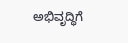ಅಭಿವೃದ್ಧಿಗೆ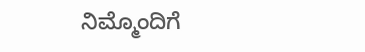ನಿಮ್ಮೊಂದಿಗೆ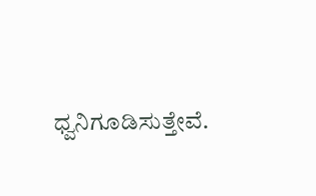ಧ್ವನಿಗೂಡಿಸುತ್ತೇವೆ.